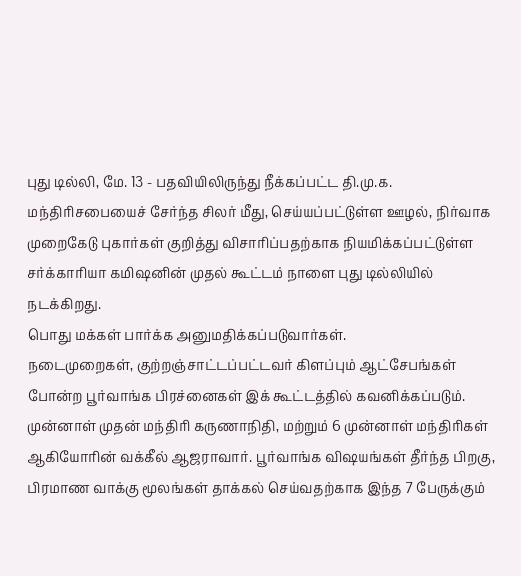புது டில்லி, மே. 13 - பதவியிலிருந்து நீக்கப்பட்ட தி.மு.க. மந்திரிசபையைச் சேர்ந்த சிலர் மீது, செய்யப்பட்டுள்ள ஊழல், நிர்வாக முறைகேடு புகார்கள் குறித்து விசாரிப்பதற்காக நியமிக்கப்பட்டுள்ள சர்க்காரியா கமிஷனின் முதல் கூட்டம் நாளை புது டில்லியில் நடக்கிறது.
பொது மக்கள் பார்க்க அனுமதிக்கப்படுவார்கள்.
நடைமுறைகள், குற்றஞ்சாட்டப்பட்டவர் கிளப்பும் ஆட்சேபங்கள் போன்ற பூர்வாங்க பிரச்னைகள் இக் கூட்டத்தில் கவனிக்கப்படும்.
முன்னாள் முதன் மந்திரி கருணாநிதி, மற்றும் 6 முன்னாள் மந்திரிகள் ஆகியோரின் வக்கீல் ஆஜராவார். பூர்வாங்க விஷயங்கள் தீர்ந்த பிறகு, பிரமாண வாக்கு மூலங்கள் தாக்கல் செய்வதற்காக இந்த 7 பேருக்கும்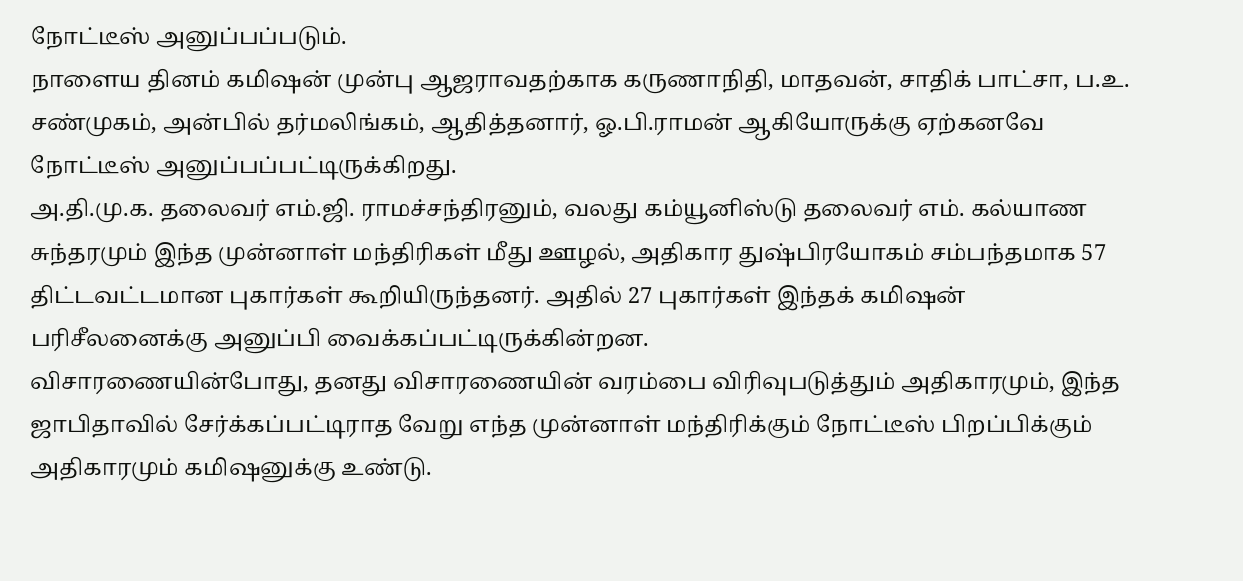நோட்டீஸ் அனுப்பப்படும்.
நாளைய தினம் கமிஷன் முன்பு ஆஜராவதற்காக கருணாநிதி, மாதவன், சாதிக் பாட்சா, ப.உ. சண்முகம், அன்பில் தர்மலிங்கம், ஆதித்தனார், ஓ.பி.ராமன் ஆகியோருக்கு ஏற்கனவே நோட்டீஸ் அனுப்பப்பட்டிருக்கிறது.
அ.தி.மு.க. தலைவர் எம்.ஜி. ராமச்சந்திரனும், வலது கம்யூனிஸ்டு தலைவர் எம். கல்யாண சுந்தரமும் இந்த முன்னாள் மந்திரிகள் மீது ஊழல், அதிகார துஷ்பிரயோகம் சம்பந்தமாக 57 திட்டவட்டமான புகார்கள் கூறியிருந்தனர். அதில் 27 புகார்கள் இந்தக் கமிஷன் பரிசீலனைக்கு அனுப்பி வைக்கப்பட்டிருக்கின்றன.
விசாரணையின்போது, தனது விசாரணையின் வரம்பை விரிவுபடுத்தும் அதிகாரமும், இந்த ஜாபிதாவில் சேர்க்கப்பட்டிராத வேறு எந்த முன்னாள் மந்திரிக்கும் நோட்டீஸ் பிறப்பிக்கும் அதிகாரமும் கமிஷனுக்கு உண்டு.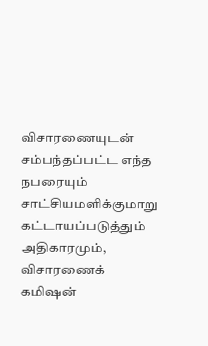விசாரணையுடன் சம்பந்தப்பட்ட எந்த நபரையும் சாட்சியமளிக்குமாறு கட்டாயப்படுத்தும் அதிகாரமும், விசாரணைக் கமிஷன்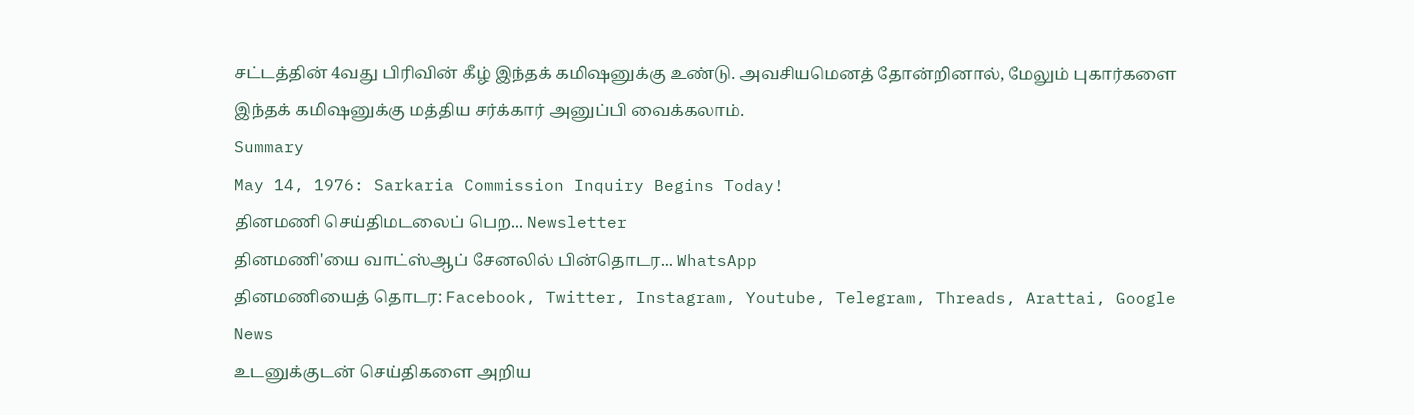சட்டத்தின் 4வது பிரிவின் கீழ் இந்தக் கமிஷனுக்கு உண்டு. அவசியமெனத் தோன்றினால், மேலும் புகார்களை இந்தக் கமிஷனுக்கு மத்திய சர்க்கார் அனுப்பி வைக்கலாம்.
Summary
May 14, 1976: Sarkaria Commission Inquiry Begins Today!
தினமணி செய்திமடலைப் பெற... Newsletter
தினமணி'யை வாட்ஸ்ஆப் சேனலில் பின்தொடர... WhatsApp
தினமணியைத் தொடர: Facebook, Twitter, Instagram, Youtube, Telegram, Threads, Arattai, Google News
உடனுக்குடன் செய்திகளை அறிய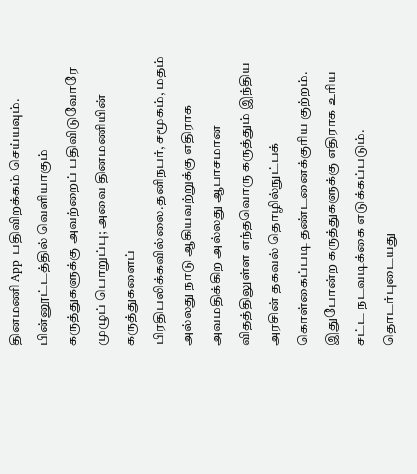தினமணி App பதிவிறக்கம் செய்யவும்.
பின்னூட்டத்தில் வெளியாகும் கருத்துகளுக்கு அவற்றைப் பதிவிடுவோரே முழுப் பொறுப்பு; அவை தினமணியின் கருத்துகளைப் பிரதிபலிக்கவில்லை.தனிநபர், சமூகம், மதம் அல்லது நாடு ஆகியவற்றுக்கு எதிராக அவமதிக்கிற அல்லது ஆபாசமான விதத்திலுள்ள எந்தவொரு கருத்தும் இந்திய அரசின் தகவல் தொழில்நுட்பக் கொள்கைப்படி தண்டனைக்குரிய குற்றம். இதுபோன்ற கருத்துகளுக்கு எதிராக உரிய சட்ட நடவடிக்கை எடுக்கப்படும்.
தொடர்புடையது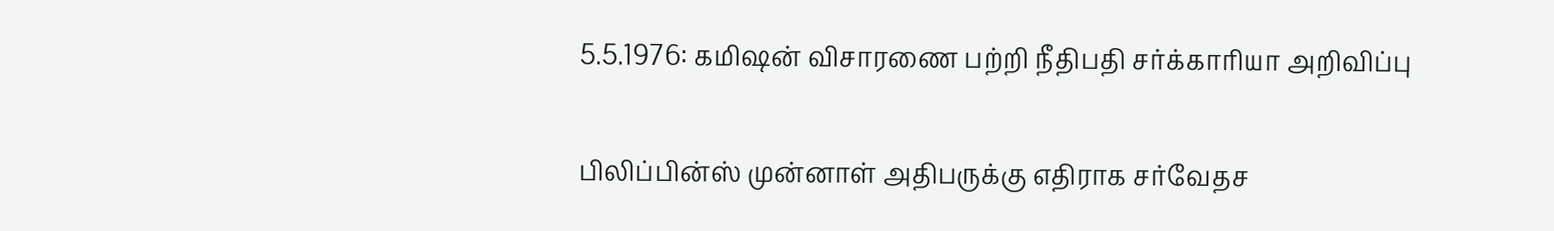5.5.1976: கமிஷன் விசாரணை பற்றி நீதிபதி சர்க்காரியா அறிவிப்பு

பிலிப்பின்ஸ் முன்னாள் அதிபருக்கு எதிராக சர்வேதச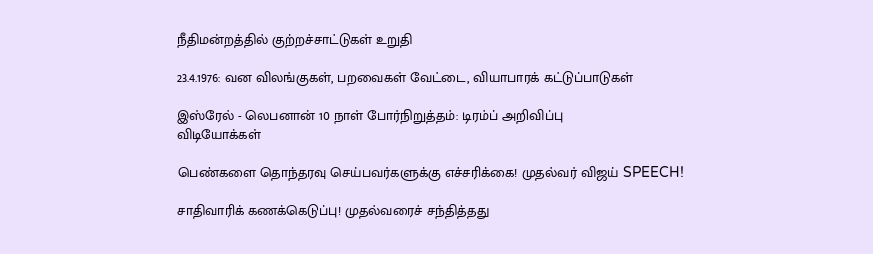நீதிமன்றத்தில் குற்றச்சாட்டுகள் உறுதி

23.4.1976: வன விலங்குகள், பறவைகள் வேட்டை, வியாபாரக் கட்டுப்பாடுகள்

இஸ்ரேல் - லெபனான் 10 நாள் போர்நிறுத்தம்: டிரம்ப் அறிவிப்பு
விடியோக்கள்

பெண்களை தொந்தரவு செய்பவர்களுக்கு எச்சரிக்கை! முதல்வர் விஜய் SPEECH!

சாதிவாரிக் கணக்கெடுப்பு! முதல்வரைச் சந்தித்தது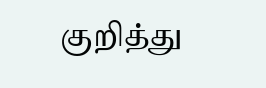குறித்து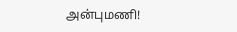அன்புமணி!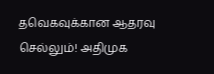தவெகவுக்கான ஆதரவு செல்லும்! அதிமுக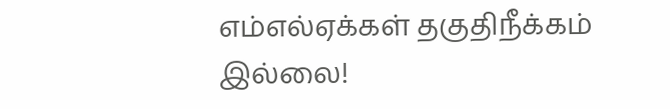எம்எல்ஏக்கள் தகுதிநீக்கம் இல்லை!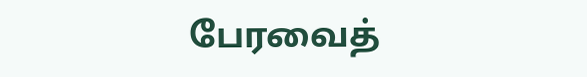பேரவைத்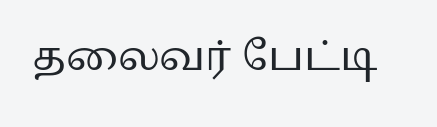தலைவர் பேட்டி